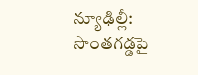న్యూఢిల్లీ: సొంతగడ్డపై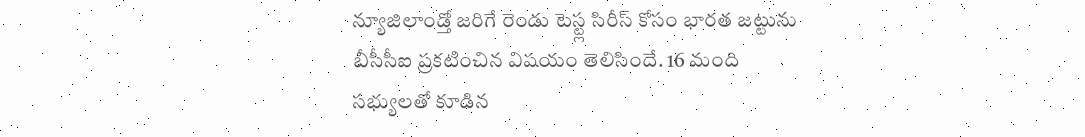న్యూజిలాండ్తో జరిగే రెండు టెస్ట్ల సిరీస్ కోసం భారత జట్టును బీసీసీఐ ప్రకటించిన విషయం తెలిసిందే. 16 మంది సభ్యులతో కూడిన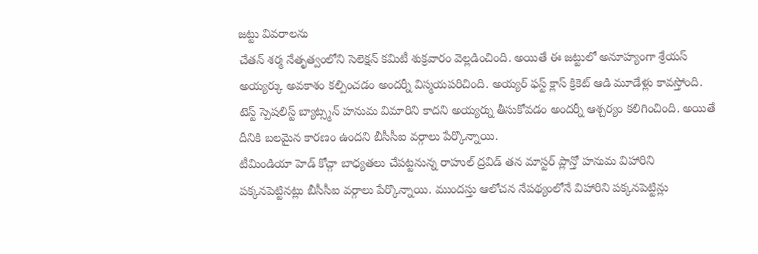జట్టు వివరాలను
చేతన్ శర్మ నేతృత్వంలోని సెలెక్షన్ కమిటీ శుక్రవారం వెల్లడించింది. అయితే ఈ జట్టులో అనూహ్యంగా శ్రేయస్ అయ్యర్కు అవకాశం కల్పించడం అందర్నీ విస్మయపరిచింది. అయ్యర్ ఫస్ట్ క్లాస్ క్రికెట్ ఆడి మూడేళ్లు కావస్తోంది. టెస్ట్ స్పెషలిస్ట్ బ్యాట్స్మన్ హనుమ విమారిని కాదని అయ్యర్ను తీసుకోవడం అందర్నీ ఆశ్చర్యం కలిగించింది. అయితే దీనికి బలమైన కారణం ఉందని బీసీసీఐ వర్గాలు పేర్కొన్నాయి.
టీమిండియా హెడ్ కోచ్గా బాధ్యతలు చేపట్టనున్న రాహుల్ ద్రవిడ్ తన మాస్టర్ ప్లాన్తో హనుమ విహారిని పక్కనపెట్టినట్లు బీసీసీఐ వర్గాలు పేర్కొన్నాయి. ముందస్తు ఆలోచన నేపథ్యంలోనే విహారిని పక్కనపెట్టిన్లు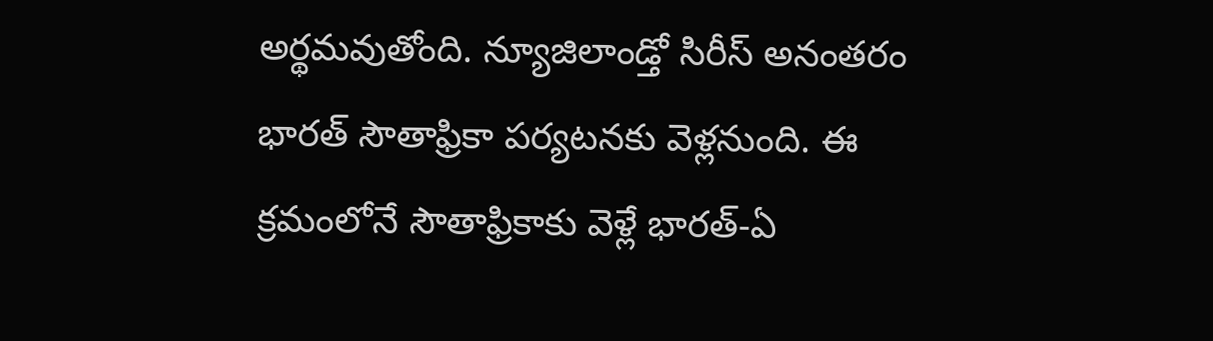అర్థమవుతోంది. న్యూజిలాండ్తో సిరీస్ అనంతరం భారత్ సౌతాఫ్రికా పర్యటనకు వెళ్లనుంది. ఈ క్రమంలోనే సౌతాఫ్రికాకు వెళ్లే భారత్-ఏ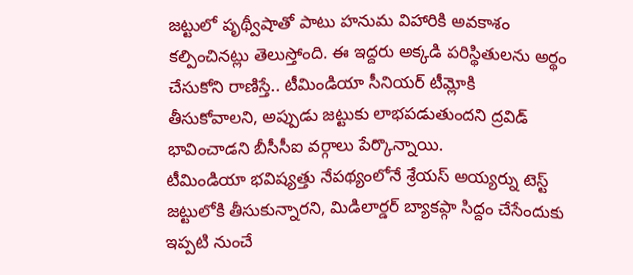జట్టులో పృథ్వీషాతో పాటు హనుమ విహారికి అవకాశం కల్పించినట్లు తెలుస్తోంది. ఈ ఇద్దరు అక్కడి పరిస్థితులను అర్థం చేసుకోని రాణిస్తే.. టీమిండియా సీనియర్ టీమ్లోకి తీసుకోవాలని, అప్పుడు జట్టుకు లాభపడుతుందని ద్రవిడ్ భావించాడని బీసీసీఐ వర్గాలు పేర్కొన్నాయి.
టీమిండియా భవిష్యత్తు నేపథ్యంలోనే శ్రేయస్ అయ్యర్ను టెస్ట్ జట్టులోకి తీసుకున్నారని, మిడిలార్డర్ బ్యాకప్గా సిద్దం చేసేందుకు ఇప్పటి నుంచే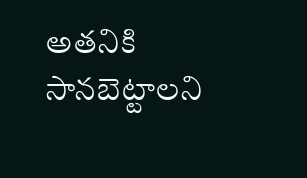అతనికి సానబెట్టాలని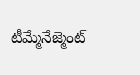టీమ్మేనేజ్మెంట్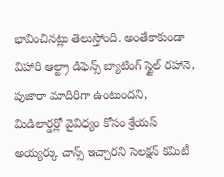భావించినట్లు తెలుస్తోంది. అంతేకాకుండా విహారి ఆల్ట్రా డిఫెన్స్ బ్యాటింగ్ స్టైల్ రహానె, పుజారా మాదిరిగా ఉంటుందని, మిడిలార్డర్లో వైవిధ్యం కోసం శ్రేయస్ అయ్యర్కు చాన్స్ ఇచ్చారని సెలక్షన్ కమిటీ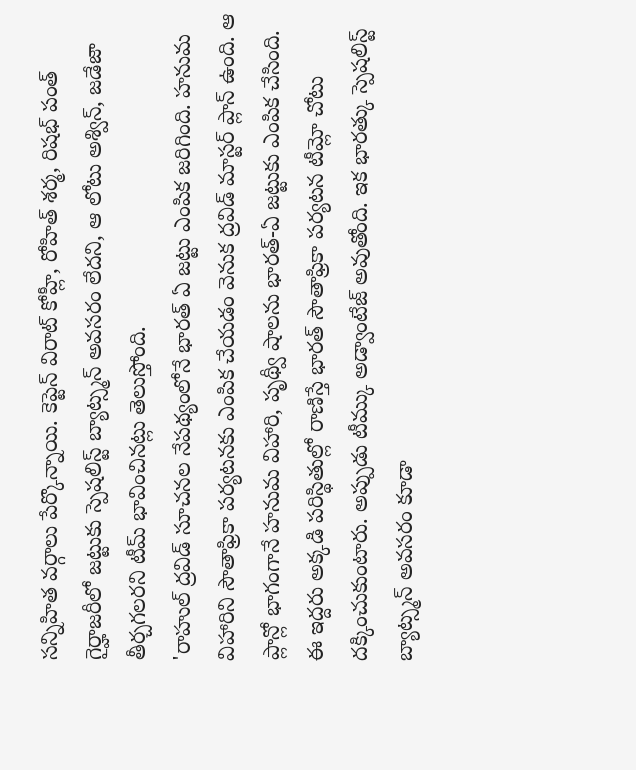సన్నిహిత వర్గాలు పేర్కొన్నాయి. కెప్టెన్ విరాట్ కోహ్లీ, రోహిత్ శర్మ, రిషభ్ పంత్ గైర్హాజరీలో జట్టుకు స్పెషలిస్ట్ బ్యాట్స్మన్ అవసరం లేదని, ఆ లోటు అశ్విన్, జడేజా తీర్చగలరని టీమ్ భావించినట్లు తెలుస్తోంది.
'రాహుల్ ద్రవిడ్ సూచనల నేపథ్యంలోనే భారత్ ఏ జట్టు ఎంపిక జరిగింది. హనుమ విహారిని సౌతాఫ్రికా పర్యటనకు ఎంపిక చేయడం వెనుక ద్రవిడ్ మాస్టర్ ప్లాన్ ఉంది. ఆ ప్లాన్లో భాగంగానే హనుమ విహారి, పృథ్వీ షాలను భారత్-ఏ జట్టుకు ఎంపిక చేసింది. ఈ ఇద్దరు అక్కడి పరిస్థితుల్లో రాణిస్తే భారత్ సౌతాఫ్రికా పర్యటన టీమ్లో చోటు దక్కించుకుంటారు. అప్పుడు టీమ్కు అడ్వాంటేజ్ అవుతోంది. ఇక భారత్కు స్పెషలిస్ట్ బ్యాట్స్మన్ అవసరం కూడా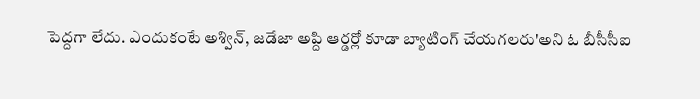పెద్దగా లేదు. ఎందుకంటే అశ్విన్, జడేజా అప్ది ఆర్డర్లో కూడా బ్యాటింగ్ చేయగలరు'అని ఓ బీసీసీఐ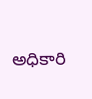అధికారి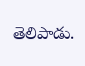తెలిపాడు.